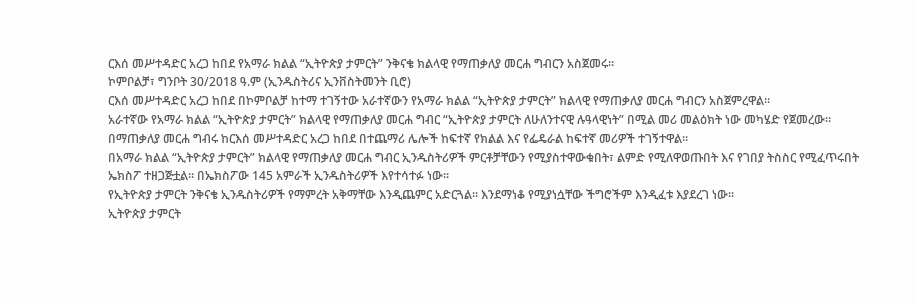ርእሰ መሥተዳድር አረጋ ከበደ የአማራ ክልል “ኢትዮጵያ ታምርት” ንቅናቄ ክልላዊ የማጠቃለያ መርሐ ግብርን አስጀመሩ።
ኮምቦልቻ፣ ግንቦት 30/2018 ዓ.ም (ኢንዱስትሪና ኢንቨስትመንት ቢሮ)
ርእሰ መሥተዳድር አረጋ ከበደ በኮምቦልቻ ከተማ ተገኝተው አራተኛውን የአማራ ክልል “ኢትዮጵያ ታምርት” ክልላዊ የማጠቃለያ መርሐ ግብርን አስጀምረዋል።
አራተኛው የአማራ ክልል “ኢትዮጵያ ታምርት” ክልላዊ የማጠቃለያ መርሐ ግብር “ኢትዮጵያ ታምርት ለሁለንተናዊ ሉዓላዊነት” በሚል መሪ መልዕክት ነው መካሄድ የጀመረው።
በማጠቃለያ መርሐ ግብሩ ከርእሰ መሥተዳድር አረጋ ከበደ በተጨማሪ ሌሎች ከፍተኛ የክልል እና የፌዴራል ከፍተኛ መሪዎች ተገኝተዋል።
በአማራ ክልል “ኢትዮጵያ ታምርት” ክልላዊ የማጠቃለያ መርሐ ግብር ኢንዱስትሪዎች ምርቶቻቸውን የሚያስተዋውቁበት፣ ልምድ የሚለዋወጡበት እና የገበያ ትስስር የሚፈጥሩበት ኤክስፖ ተዘጋጅቷል። በኤክስፖው 145 አምራች ኢንዱስትሪዎች እየተሳተፉ ነው።
የኢትዮጵያ ታምርት ንቅናቄ ኢንዱስትሪዎች የማምረት አቅማቸው እንዲጨምር አድርጓል። እንደማነቆ የሚያነሷቸው ችግሮችም እንዲፈቱ እያደረገ ነው።
ኢትዮጵያ ታምርት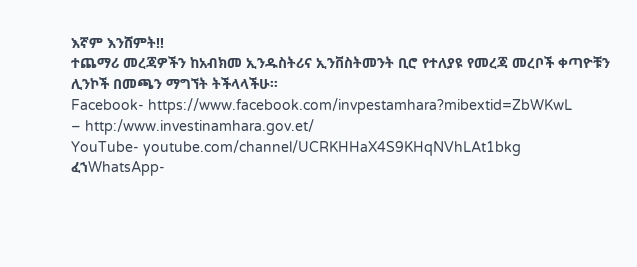እኛም እንሸምት!!
ተጨማሪ መረጃዎችን ከአብክመ ኢንዱስትሪና ኢንቨስትመንት ቢሮ የተለያዩ የመረጃ መረቦች ቀጣዮቹን ሊንኮች በመጫን ማግኘት ትችላላችሁ፡፡
Facebook- https://www.facebook.com/invpestamhara?mibextid=ZbWKwL
– http:/www.investinamhara.gov.et/
YouTube- youtube.com/channel/UCRKHHaX4S9KHqNVhLAt1bkg
ፈኀWhatsApp-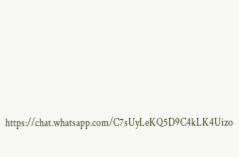https://chat.whatsapp.com/C7sUyLeKQ5D9C4kLK4Uizo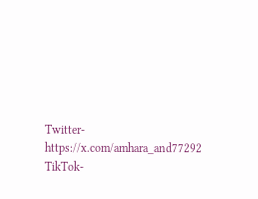Twitter- https://x.com/amhara_and77292
TikTok-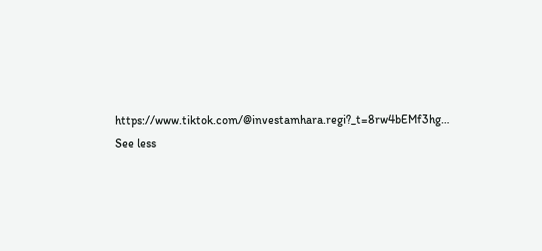https://www.tiktok.com/@investamhara.regi?_t=8rw4bEMf3hg…
See less